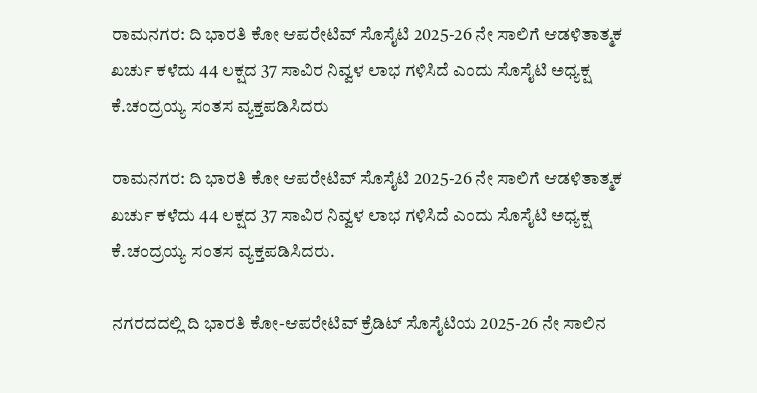ರಾಮನಗರ: ದಿ ಭಾರತಿ ಕೋ ಆಪರೇಟಿವ್ ಸೊಸೈಟಿ 2025-26 ನೇ ಸಾಲಿಗೆ ಆಡಳಿತಾತ್ಮಕ ಖರ್ಚು ಕಳೆದು 44 ಲಕ್ಷದ 37 ಸಾವಿರ ನಿವ್ವಳ‌ ಲಾಭ ಗಳಿಸಿದೆ ಎಂದು ಸೊಸೈಟಿ ಅಧ್ಯಕ್ಷ ಕೆ‌.ಚಂದ್ರಯ್ಯ ಸಂತಸ ವ್ಯಕ್ತಪಡಿಸಿದರು

ರಾಮನಗರ: ದಿ ಭಾರತಿ ಕೋ ಆಪರೇಟಿವ್ ಸೊಸೈಟಿ 2025-26 ನೇ ಸಾಲಿಗೆ ಆಡಳಿತಾತ್ಮಕ ಖರ್ಚು ಕಳೆದು 44 ಲಕ್ಷದ 37 ಸಾವಿರ ನಿವ್ವಳ‌ ಲಾಭ ಗಳಿಸಿದೆ ಎಂದು ಸೊಸೈಟಿ ಅಧ್ಯಕ್ಷ ಕೆ‌.ಚಂದ್ರಯ್ಯ ಸಂತಸ ವ್ಯಕ್ತಪಡಿಸಿದರು.

ನಗರದದಲ್ಲಿ ದಿ ಭಾರತಿ ಕೋ‌-ಆಪರೇಟಿವ್ ಕ್ರೆಡಿಟ್ ಸೊಸೈಟಿಯ 2025-26 ನೇ ಸಾಲಿನ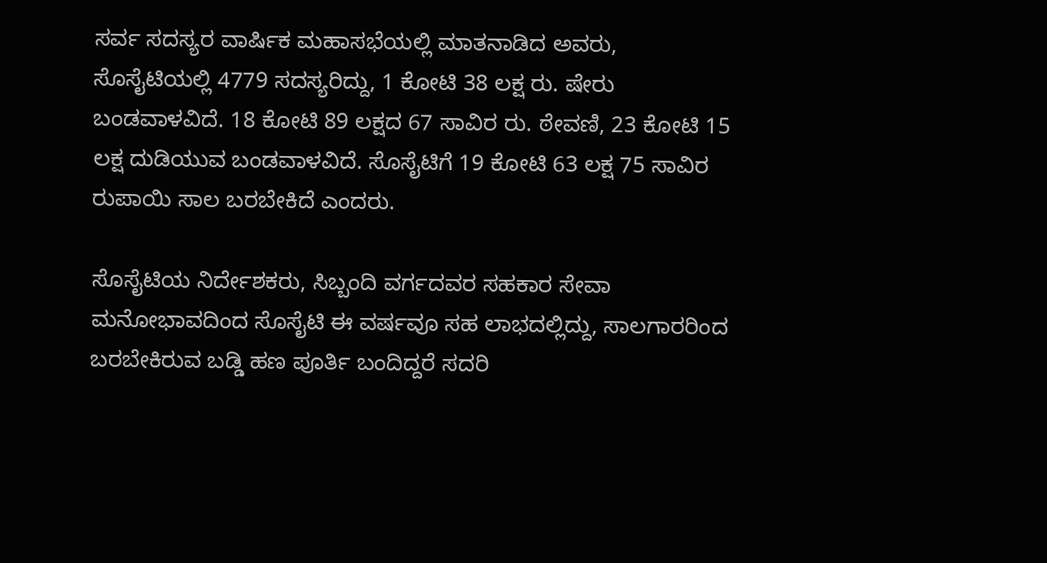ಸರ್ವ ಸದಸ್ಯರ ವಾರ್ಷಿಕ ಮಹಾಸಭೆಯಲ್ಲಿ ಮಾತನಾಡಿದ ಅವರು, ಸೊಸೈಟಿಯಲ್ಲಿ 4779 ಸದಸ್ಯರಿದ್ದು, 1 ಕೋಟಿ 38 ಲಕ್ಷ ರು. ಷೇರು ಬಂಡವಾಳವಿದೆ. 18 ಕೋಟಿ 89 ಲಕ್ಷದ 67 ಸಾವಿರ ರು. ಠೇವಣಿ, 23 ಕೋಟಿ 15 ಲಕ್ಷ ದುಡಿಯುವ ಬಂಡವಾಳವಿದೆ. ಸೊಸೈಟಿಗೆ 19 ಕೋಟಿ 63 ಲಕ್ಷ 75 ಸಾವಿರ ರುಪಾಯಿ ಸಾಲ ಬರಬೇಕಿದೆ ಎಂದರು.

ಸೊಸೈಟಿಯ ನಿರ್ದೇಶಕರು, ಸಿಬ್ಬಂದಿ ವರ್ಗದವರ ಸಹಕಾರ ಸೇವಾ ಮನೋಭಾವದಿಂದ ಸೊಸೈಟಿ ಈ ವರ್ಷವೂ ಸಹ ಲಾಭದಲ್ಲಿದ್ದು, ಸಾಲಗಾರರಿಂದ ಬರಬೇಕಿರುವ ಬಡ್ಡಿ ಹಣ ಪೂರ್ತಿ ಬಂದಿದ್ದರೆ ಸದರಿ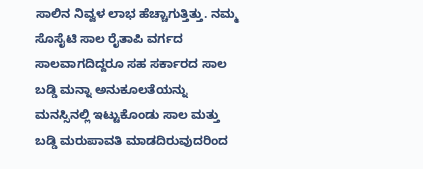ಸಾಲಿನ ನಿವ್ವಳ ಲಾಭ ಹೆಚ್ಚಾಗುತ್ತಿತ್ತು‌. ನಮ್ಮ‌ ಸೊಸೈಟಿ ಸಾಲ ರೈತಾಪಿ ವರ್ಗದ ಸಾಲವಾಗದಿದ್ದರೂ ಸಹ ಸರ್ಕಾರದ ಸಾಲ ಬಡ್ಡಿ ಮನ್ನಾ ಅನುಕೂಲತೆಯನ್ನು ಮನಸ್ಸಿನಲ್ಲಿ ಇಟ್ಟುಕೊಂಡು ಸಾಲ ಮತ್ತು ಬಡ್ಡಿ ಮರುಪಾವತಿ ಮಾಡದಿರುವುದರಿಂದ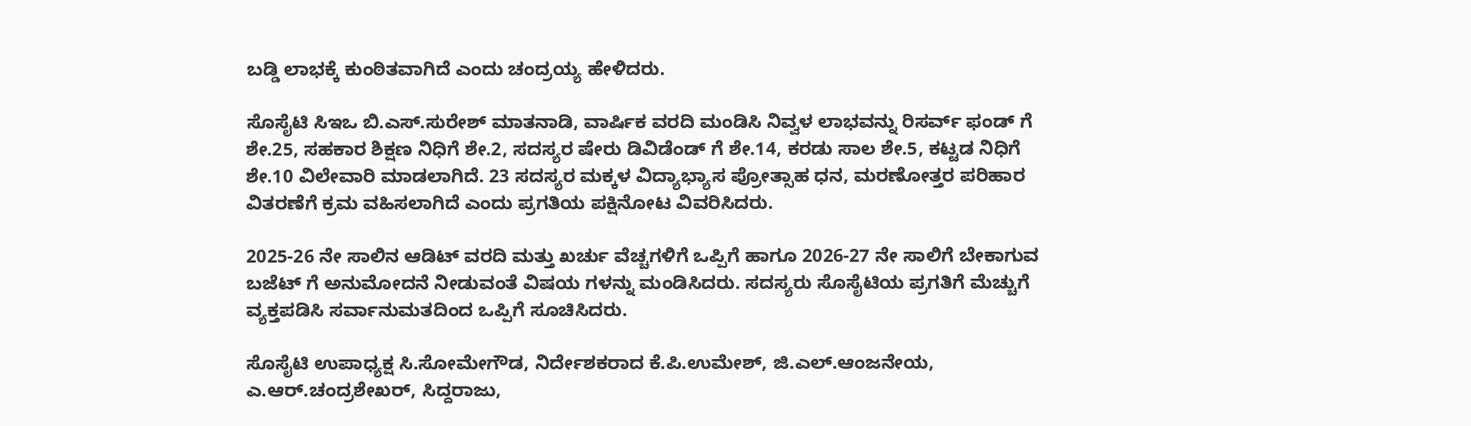ಬಡ್ಡಿ ಲಾಭಕ್ಕೆ ಕುಂಠಿತವಾಗಿದೆ ಎಂದು ಚಂದ್ರಯ್ಯ ಹೇಳಿದರು.

ಸೊಸೈಟಿ ಸಿಇಒ ಬಿ.ಎಸ್.ಸುರೇಶ್ ಮಾತನಾಡಿ, ವಾರ್ಷಿಕ ವರದಿ ಮಂಡಿಸಿ ನಿವ್ವಳ ಲಾಭವನ್ನು ರಿಸರ್ವ್ ಫಂಡ್ ಗೆ ಶೇ.25, ಸಹಕಾರ ಶಿಕ್ಷಣ ನಿಧಿಗೆ ಶೇ.2, ಸದಸ್ಯರ ಷೇರು ಡಿವಿಡೆಂಡ್ ಗೆ ಶೇ.14, ಕರಡು ಸಾಲ ಶೇ.5, ಕಟ್ಟಡ ನಿಧಿಗೆ ಶೇ.10 ವಿಲೇವಾರಿ ಮಾಡಲಾಗಿದೆ. 23 ಸದಸ್ಯರ ಮಕ್ಕಳ ವಿದ್ಯಾಭ್ಯಾಸ ಪ್ರೋತ್ಸಾಹ ಧನ, ಮರಣೋತ್ತರ ಪರಿಹಾರ ವಿತರಣೆಗೆ ಕ್ರಮ ವಹಿಸಲಾಗಿದೆ ಎಂದು ಪ್ರಗತಿಯ ಪಕ್ಷಿನೋಟ ವಿವರಿಸಿದರು.

2025-26 ನೇ ಸಾಲಿನ ಆಡಿಟ್ ವರದಿ ಮತ್ತು ಖರ್ಚು ವೆಚ್ಚಗಳಿಗೆ ಒಪ್ಪಿಗೆ ಹಾಗೂ 2026-27 ನೇ ಸಾಲಿಗೆ ಬೇಕಾಗುವ ಬಜೆಟ್ ಗೆ ಅನುಮೋದನೆ‌ ನೀಡುವಂತೆ ವಿಷಯ ಗಳನ್ನು ಮಂಡಿಸಿದರು‌. ಸದಸ್ಯರು ಸೊಸೈಟಿಯ ಪ್ರಗತಿಗೆ ಮೆಚ್ಚುಗೆ ವ್ಯಕ್ತಪಡಿಸಿ ಸರ್ವಾನುಮತದಿಂದ ಒಪ್ಪಿಗೆ ಸೂಚಿಸಿದರು.

ಸೊಸೈಟಿ ಉಪಾಧ್ಯಕ್ಷ ಸಿ.ಸೋಮೇಗೌಡ, ನಿರ್ದೇಶಕರಾದ ಕೆ.ಪಿ.ಉಮೇಶ್, ಜಿ.ಎಲ್.ಆಂಜನೇಯ, ಎ.ಆರ್.ಚಂದ್ರಶೇಖರ್, ಸಿದ್ದರಾಜು,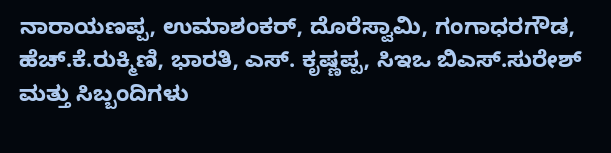ನಾರಾಯಣಪ್ಪ, ಉಮಾಶಂಕರ್, ದೊರೆಸ್ವಾಮಿ, ಗಂಗಾಧರಗೌಡ, ಹೆಚ್.ಕೆ.ರುಕ್ಮಿಣಿ, ಭಾರತಿ, ಎಸ್. ಕೃಷ್ಣಪ್ಪ, ಸಿಇಒ ಬಿ‌ಎಸ್.ಸುರೇಶ್ ಮತ್ತು ಸಿಬ್ಬಂದಿಗಳು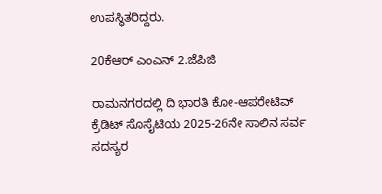ಉಪಸ್ಥಿತರಿದ್ದರು.

20ಕೆಆರ್ ಎಂಎನ್ 2.ಜೆಪಿಜಿ

ರಾಮನಗರದಲ್ಲಿ ದಿ ಭಾರತಿ ಕೋ‌-ಆಪರೇಟಿವ್ ಕ್ರೆಡಿಟ್ ಸೊಸೈಟಿಯ 2025-26ನೇ ಸಾಲಿನ ಸರ್ವ ಸದಸ್ಯರ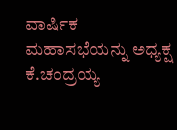ವಾರ್ಷಿಕ ಮಹಾಸಭೆಯನ್ನು ಅಧ್ಯಕ್ಷ ಕೆ.ಚಂದ್ರಯ್ಯ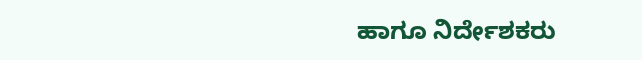ಹಾಗೂ ನಿರ್ದೇಶಕರು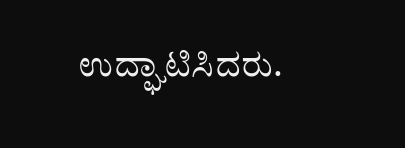ಉದ್ಘಾಟಿಸಿದರು.